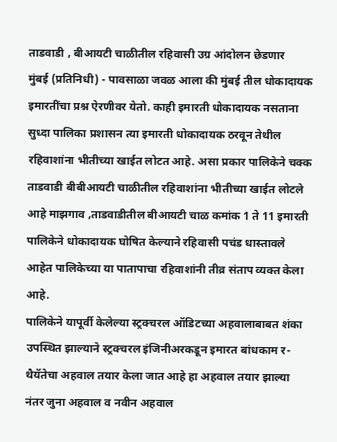ताडवाडी , बीआयटी चाळीतील रहिवासी उग्र आंदोलन छेडणार
मुंबई (प्रतिनिधी) - पावसाळा जवळ आला की मुंबई तील धोकादायक इमारतींचा प्रश्न ऐरणीवर येतो. काही इमारती धोकादायक नसताना सुध्दा पालिका प्रशासन त्या इमारती धोकादायक ठरवून तेथील रहिवाशांना भीतीच्या खाईत लोटत आहे. असा प्रकार पालिकेने चक्क ताडवाडी बीबीआयटी चाळीतील रहिवाशांना भीतीच्या खाईत लोटले आहे माझगाव ,ताडवाडीतील बीआयटी चाळ कमांक 1 ते 11 इमारती पालिकेने धोकादायक घोषित केल्याने रहिवासी पचंड धास्तावले आहेत पालिकेच्या या पातापाचा रहिवाशांनी तीव्र संताप व्यक्त केला आहे.
पालिकेने यापूर्वी केलेल्या स्ट्रक्चरल ऑडिटच्या अहवालाबाबत शंका उपस्थित झाल्याने स्ट्रक्चरल इंजिनीअरकडून इमारत बांधकाम र-थैयॅतेचा अहवाल तयार केला जात आहे हा अहवाल तयार झाल्या नंतर जुना अहवाल व नवीन अहवाल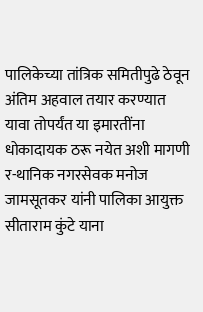पालिकेच्या तांत्रिक समितीपुढे ठेवून अंतिम अहवाल तयार करण्यात यावा तोपर्यंत या इमारतींना धोकादायक ठरू नयेत अशी मागणी र-थानिक नगरसेवक मनोज जामसूतकर यांनी पालिका आयुक्त सीताराम कुंटे याना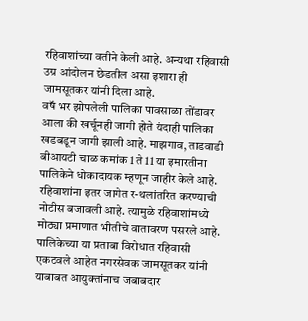रहिवाशांच्या वतीने केली आहे. अन्यथा रहिवासी उग्र आंदोलन छेडतील असा इशारा ही जामसूतकर यांनी दिला आहे.
वषॅ भर झोपलेली पालिका पावसाळा तोंडावर आला की खर्चूनही जागी होते यंदाही पालिका खडबडून जागी झाली आहे. माझगाव, ताडवाडी बीआयटी चाळ कमांक 1 ते 11 या इमारतीना पालिकेने धोकादायक म्हणून जाहीर केले आहे. रहिवाशांना इतर जागेत र-थलांतरित करण्याची नोटीस बजावली आहे. त्यामुळे रहिवाशांमध्ये मोठ्या प्रमाणात भीतीचे वातावरण पसरले आहे. पालिकेच्या या प्रताबा विरोधात रहिवासी एकटवले आहेत नगरसेवक जामसूतकर यांनी याबाबत आयुक्तांनाच जबाबदार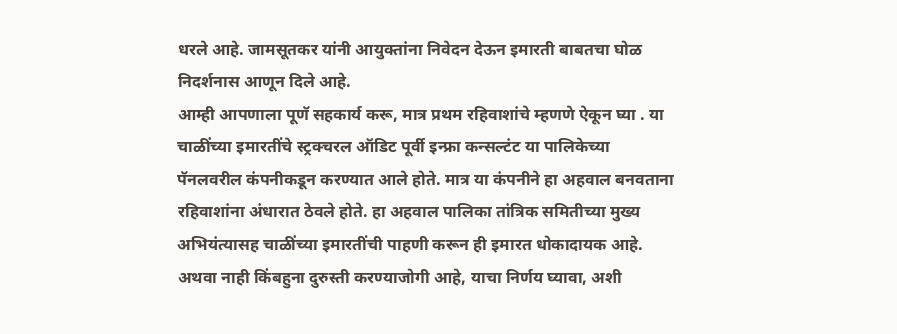धरले आहे. जामसूतकर यांनी आयुक्तांना निवेदन देऊन इमारती बाबतचा घोळ निदर्शनास आणून दिले आहे.
आम्ही आपणाला पूणॅ सहकार्य करू, मात्र प्रथम रहिवाशांचे म्हणणे ऐकून घ्या . या चाळींच्या इमारतींचे स्ट्रक्चरल ऑडिट पूर्वी इन्फ्रा कन्सल्टंट या पालिकेच्या पॅनलवरील कंपनीकडून करण्यात आले होते. मात्र या कंपनीने हा अहवाल बनवताना रहिवाशांना अंधारात ठेवले होते. हा अहवाल पालिका तांत्रिक समितीच्या मुख्य अभियंत्यासह चाळींच्या इमारतींची पाहणी करून ही इमारत धोकादायक आहे. अथवा नाही किंबहुना दुरुस्ती करण्याजोगी आहे, याचा निर्णय घ्यावा, अशी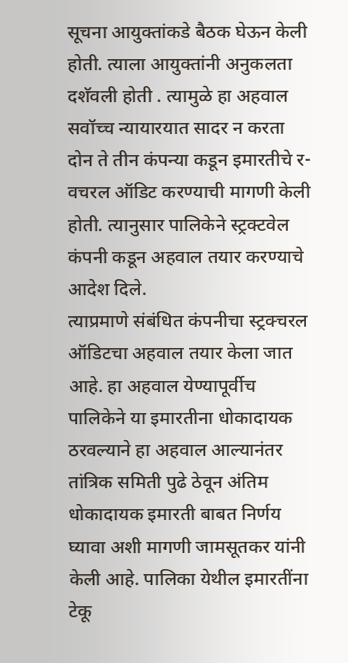सूचना आयुक्तांकडे बैठक घेऊन केली होती. त्याला आयुक्तांनी अनुकलता दशॅवली होती . त्यामुळे हा अहवाल सवॉच्च न्यायारयात सादर न करता दोन ते तीन कंपन्या कडून इमारतीचे र-वचरल ऑडिट करण्याची मागणी केली होती. त्यानुसार पालिकेने स्ट्रक्टवेल कंपनी कडून अहवाल तयार करण्याचे आदेश दिले.
त्याप्रमाणे संबंधित कंपनीचा स्ट्रक्चरल ऑडिटचा अहवाल तयार केला जात आहे. हा अहवाल येण्यापूर्वीच पालिकेने या इमारतीना धोकादायक ठरवल्याने हा अहवाल आल्यानंतर तांत्रिक समिती पुढे ठेवून अंतिम धोकादायक इमारती बाबत निर्णय घ्यावा अशी मागणी जामसूतकर यांनी केली आहे. पालिका येथील इमारतींना टेकू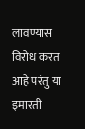लावण्यास विरोध करत आहे परंतु या इमारती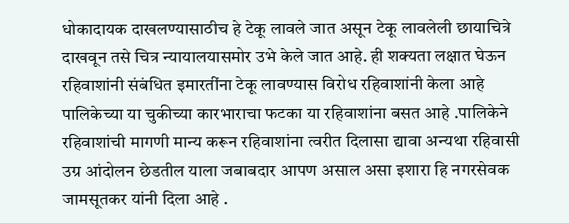धोकादायक दाखलण्यासाठीच हे टेकू लावले जात असून टेकू लावलेली छायाचित्रे दाखवून तसे चित्र न्यायालयासमोर उभे केले जात आहे. ही शक्यता लक्षात घेऊन रहिवाशांनी संबंधित इमारतींना टेकू लावण्यास विरोध रहिवाशांनी केला आहे पालिकेच्या या चुकीच्या कारभाराचा फटका या रहिवाशांना बसत आहे .पालिकेने रहिवाशांची मागणी मान्य करून रहिवाशांना त्वरीत दिलासा द्यावा अन्यथा रहिवासी उग्र आंदोलन छेडतील याला जबाबदार आपण असाल असा इशारा हि नगरसेवक जामसूतकर यांनी दिला आहे .